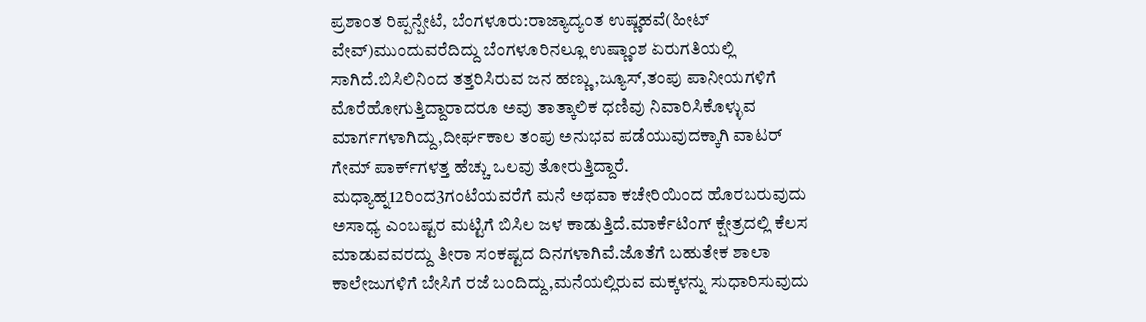ಪ್ರಶಾಂತ ರಿಪ್ಪನ್ಪೇಟೆ, ಬೆಂಗಳೂರು:ರಾಜ್ಯಾದ್ಯಂತ ಉಷ್ಣಹವೆ(ಹೀಟ್ ವೇವ್)ಮುಂದುವರೆದಿದ್ದು ಬೆಂಗಳೂರಿನಲ್ಲೂ ಉಷ್ಣಾಂಶ ಏರುಗತಿಯಲ್ಲಿ ಸಾಗಿದೆ.ಬಿಸಿಲಿನಿಂದ ತತ್ತರಿಸಿರುವ ಜನ ಹಣ್ಣು,ಜ್ಯೂಸ್,ತಂಪು ಪಾನೀಯಗಳಿಗೆ ಮೊರೆಹೋಗುತ್ತಿದ್ದಾರಾದರೂ ಅವು ತಾತ್ಕಾಲಿಕ ಧಣಿವು ನಿವಾರಿಸಿಕೊಳ್ಳುವ ಮಾರ್ಗಗಳಾಗಿದ್ದು,ದೀರ್ಘಕಾಲ ತಂಪು ಅನುಭವ ಪಡೆಯುವುದಕ್ಕಾಗಿ ವಾಟರ್ ಗೇಮ್ ಪಾರ್ಕ್‌ಗಳತ್ತ ಹೆಚ್ಚು ಒಲವು ತೋರುತ್ತಿದ್ದಾರೆ.
ಮಧ್ಯಾಹ್ನ12ರಿಂದ3ಗಂಟೆಯವರೆಗೆ ಮನೆ ಅಥವಾ ಕಚೇರಿಯಿಂದ ಹೊರಬರುವುದು ಅಸಾಧ್ಯ ಎಂಬಷ್ಟರ ಮಟ್ಟಿಗೆ ಬಿಸಿಲ ಜಳ ಕಾಡುತ್ತಿದೆ.ಮಾರ್ಕೆಟಿಂಗ್ ಕ್ಷೇತ್ರದಲ್ಲಿ ಕೆಲಸ ಮಾಡುವವರದ್ದು ತೀರಾ ಸಂಕಷ್ಟದ ದಿನಗಳಾಗಿವೆ.ಜೊತೆಗೆ ಬಹುತೇಕ ಶಾಲಾ ಕಾಲೇಜುಗಳಿಗೆ ಬೇಸಿಗೆ ರಜೆ ಬಂದಿದ್ದು,ಮನೆಯಲ್ಲಿರುವ ಮಕ್ಕಳನ್ನು ಸುಧಾರಿಸುವುದು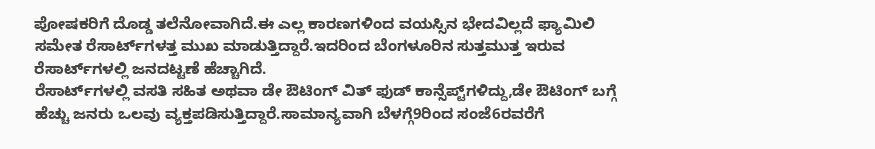ಪೋಷಕರಿಗೆ ದೊಡ್ಡ ತಲೆನೋವಾಗಿದೆ.ಈ ಎಲ್ಲ ಕಾರಣಗಳಿಂದ ವಯಸ್ಸಿನ ಭೇದವಿಲ್ಲದೆ ಫ್ಯಾಮಿಲಿ ಸಮೇತ ರೆಸಾರ್ಟ್‌ಗಳತ್ತ ಮುಖ ಮಾಡುತ್ತಿದ್ದಾರೆ.ಇದರಿಂದ ಬೆಂಗಳೂರಿನ ಸುತ್ತಮುತ್ತ ಇರುವ ರೆಸಾರ್ಟ್‌ಗಳಲ್ಲಿ ಜನದಟ್ಟಣೆ ಹೆಚ್ಚಾಗಿದೆ.
ರೆಸಾರ್ಟ್‌ಗಳಲ್ಲಿ ವಸತಿ ಸಹಿತ ಅಥವಾ ಡೇ ಔಟಿಂಗ್ ವಿತ್ ಫುಡ್ ಕಾನ್ಸೆಪ್ಟ್‌ಗಳಿದ್ದು,ಡೇ ಔಟಿಂಗ್ ಬಗ್ಗೆ ಹೆಚ್ಚು ಜನರು ಒಲವು ವ್ಯಕ್ತಪಡಿಸುತ್ತಿದ್ದಾರೆ.ಸಾಮಾನ್ಯವಾಗಿ ಬೆಳಗ್ಗೆ9ರಿಂದ ಸಂಜೆ6ರವರೆಗೆ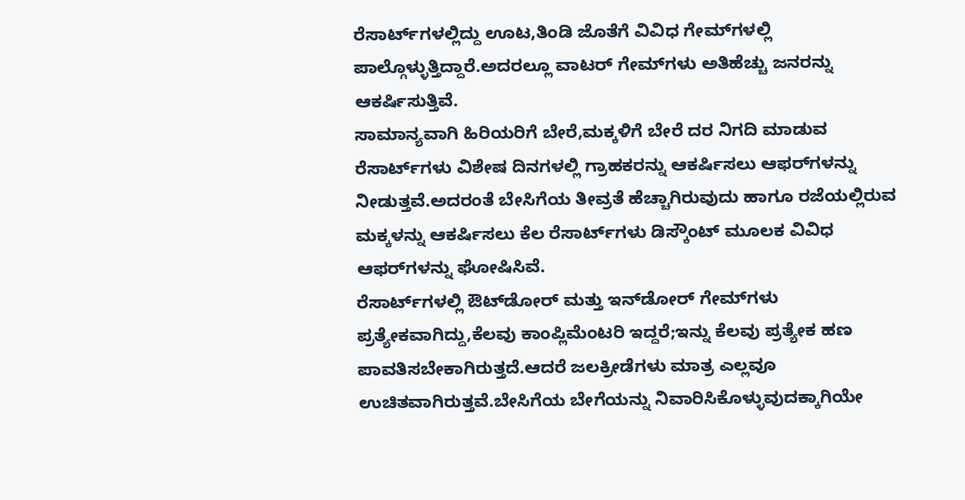ರೆಸಾರ್ಟ್‌ಗಳಲ್ಲಿದ್ದು ಊಟ,ತಿಂಡಿ ಜೊತೆಗೆ ವಿವಿಧ ಗೇಮ್‌ಗಳಲ್ಲಿ ಪಾಲ್ಗೊಳ್ಳುತ್ತಿದ್ದಾರೆ.ಅದರಲ್ಲೂ ವಾಟರ್ ಗೇಮ್‌ಗಳು ಅತಿಹೆಚ್ಚು ಜನರನ್ನು ಆಕರ್ಷಿಸುತ್ತಿವೆ.
ಸಾಮಾನ್ಯವಾಗಿ ಹಿರಿಯರಿಗೆ ಬೇರೆ,ಮಕ್ಕಳಿಗೆ ಬೇರೆ ದರ ನಿಗದಿ ಮಾಡುವ ರೆಸಾರ್ಟ್‌ಗಳು ವಿಶೇಷ ದಿನಗಳಲ್ಲಿ ಗ್ರಾಹಕರನ್ನು ಆಕರ್ಷಿಸಲು ಆಫರ್‌ಗಳನ್ನು ನೀಡುತ್ತವೆ.ಅದರಂತೆ ಬೇಸಿಗೆಯ ತೀವ್ರತೆ ಹೆಚ್ಚಾಗಿರುವುದು ಹಾಗೂ ರಜೆಯಲ್ಲಿರುವ ಮಕ್ಕಳನ್ನು ಆಕರ್ಷಿಸಲು ಕೆಲ ರೆಸಾರ್ಟ್‌ಗಳು ಡಿಸ್ಕೌಂಟ್ ಮೂಲಕ ವಿವಿಧ ಆಫರ್‌ಗಳನ್ನು ಘೋಷಿಸಿವೆ.
ರೆಸಾರ್ಟ್‌ಗಳಲ್ಲಿ ಔಟ್‌ಡೋರ್ ಮತ್ತು ಇನ್‌ಡೋರ್ ಗೇಮ್‌ಗಳು ಪ್ರತ್ಯೇಕವಾಗಿದ್ದು,ಕೆಲವು ಕಾಂಪ್ಲಿಮೆಂಟರಿ ಇದ್ದರೆ;ಇನ್ನು ಕೆಲವು ಪ್ರತ್ಯೇಕ ಹಣ ಪಾವತಿಸಬೇಕಾಗಿರುತ್ತದೆ.ಆದರೆ ಜಲಕ್ರೀಡೆಗಳು ಮಾತ್ರ ಎಲ್ಲವೂ ಉಚಿತವಾಗಿರುತ್ತವೆ.ಬೇಸಿಗೆಯ ಬೇಗೆಯನ್ನು ನಿವಾರಿಸಿಕೊಳ್ಳುವುದಕ್ಕಾಗಿಯೇ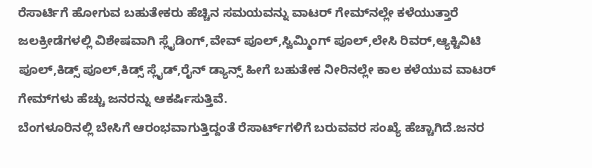ರೆಸಾರ್ಟಿಗೆ ಹೋಗುವ ಬಹುತೇಕರು ಹೆಚ್ಚಿನ ಸಮಯವನ್ನು ವಾಟರ್ ಗೇಮ್‌ನಲ್ಲೇ ಕಳೆಯುತ್ತಾರೆ
ಜಲಕ್ರೀಡೆಗಳಲ್ಲಿ ವಿಶೇಷವಾಗಿ ಸ್ಲೈಡಿಂಗ್,ವೇವ್ ಪೂಲ್,ಸ್ವಿಮ್ಮಿಂಗ್ ಪೂಲ್,ಲೇಸಿ ರಿವರ್,ಆ್ಯಕ್ಟಿವಿಟಿ ಪೂಲ್,ಕಿಡ್ಸ್ ಪೂಲ್,ಕಿಡ್ಸ್ ಸ್ಲೈಡ್,ರೈನ್ ಡ್ಯಾನ್ಸ್ ಹೀಗೆ ಬಹುತೇಕ ನೀರಿನಲ್ಲೇ ಕಾಲ ಕಳೆಯುವ ವಾಟರ್ ಗೇಮ್‌ಗಳು ಹೆಚ್ಚು ಜನರನ್ನು ಆಕರ್ಷಿಸುತ್ತಿವೆ.
ಬೆಂಗಳೂರಿನಲ್ಲಿ ಬೇಸಿಗೆ ಆರಂಭವಾಗುತ್ತಿದ್ದಂತೆ ರೆಸಾರ್ಟ್‌ಗಳಿಗೆ ಬರುವವರ ಸಂಖ್ಯೆ ಹೆಚ್ಚಾಗಿದೆ.ಜನರ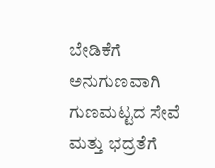ಬೇಡಿಕೆಗೆ ಅನುಗುಣವಾಗಿ ಗುಣಮಟ್ಟದ ಸೇವೆ ಮತ್ತು ಭದ್ರತೆಗೆ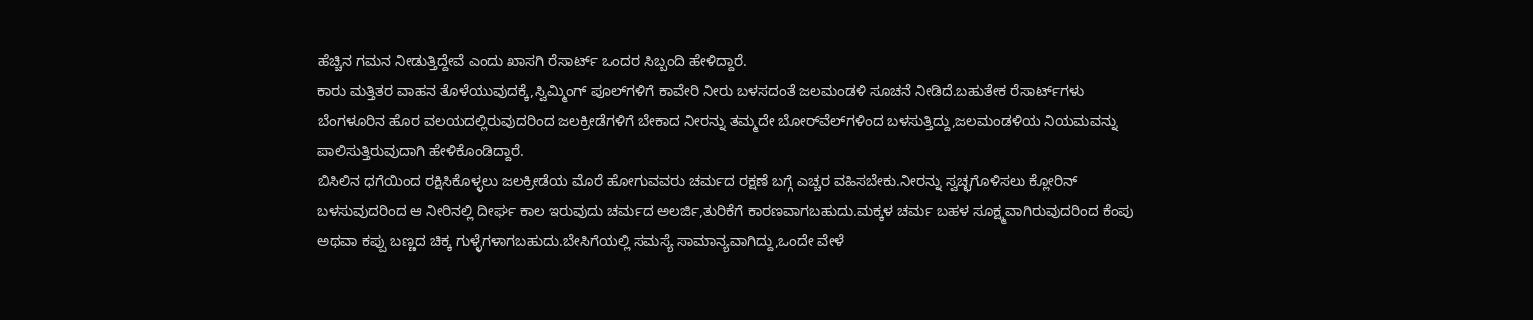ಹೆಚ್ಚಿನ ಗಮನ ನೀಡುತ್ತಿದ್ದೇವೆ ಎಂದು ಖಾಸಗಿ ರೆಸಾರ್ಟ್ ಒಂದರ ಸಿಬ್ಬಂದಿ ಹೇಳಿದ್ದಾರೆ.
ಕಾರು ಮತ್ತಿತರ ವಾಹನ ತೊಳೆಯುವುದಕ್ಕೆ,ಸ್ವಿಮ್ಮಿಂಗ್ ಪೂಲ್‌ಗಳಿಗೆ ಕಾವೇರಿ ನೀರು ಬಳಸದಂತೆ ಜಲಮಂಡಳಿ ಸೂಚನೆ ನೀಡಿದೆ.ಬಹುತೇಕ ರೆಸಾರ್ಟ್‌ಗಳು ಬೆಂಗಳೂರಿನ ಹೊರ ವಲಯದಲ್ಲಿರುವುದರಿಂದ ಜಲಕ್ರೀಡೆಗಳಿಗೆ ಬೇಕಾದ ನೀರನ್ನು ತಮ್ಮದೇ ಬೋರ್‌ವೆಲ್‌ಗಳಿಂದ ಬಳಸುತ್ತಿದ್ದು,ಜಲಮಂಡಳಿಯ ನಿಯಮವನ್ನು ಪಾಲಿಸುತ್ತಿರುವುದಾಗಿ ಹೇಳಿಕೊಂಡಿದ್ದಾರೆ.
ಬಿಸಿಲಿನ ಧಗೆಯಿಂದ ರಕ್ಷಿಸಿಕೊಳ್ಳಲು ಜಲಕ್ರೀಡೆಯ ಮೊರೆ ಹೋಗುವವರು ಚರ್ಮದ ರಕ್ಷಣೆ ಬಗ್ಗೆ ಎಚ್ಚರ ವಹಿಸಬೇಕು.ನೀರನ್ನು ಸ್ವಚ್ಛಗೊಳಿಸಲು ಕ್ಲೋರಿನ್ ಬಳಸುವುದರಿಂದ ಆ ನೀರಿನಲ್ಲಿ ದೀರ್ಘ ಕಾಲ ಇರುವುದು ಚರ್ಮದ ಅಲರ್ಜಿ,ತುರಿಕೆಗೆ ಕಾರಣವಾಗಬಹುದು.ಮಕ್ಕಳ ಚರ್ಮ ಬಹಳ ಸೂಕ್ಷ್ಮವಾಗಿರುವುದರಿಂದ ಕೆಂಪು ಅಥವಾ ಕಪ್ಪು ಬಣ್ಣದ ಚಿಕ್ಕ ಗುಳ್ಳೆಗಳಾಗಬಹುದು.ಬೇಸಿಗೆಯಲ್ಲಿ ಸಮಸ್ಯೆ ಸಾಮಾನ್ಯವಾಗಿದ್ದು,ಒಂದೇ ವೇಳೆ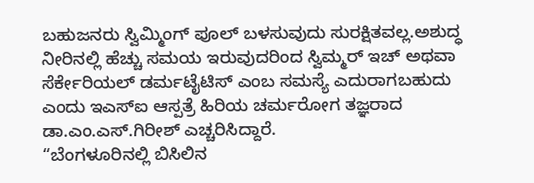ಬಹುಜನರು ಸ್ವಿಮ್ಮಿಂಗ್ ಪೂಲ್ ಬಳಸುವುದು ಸುರಕ್ಷಿತವಲ್ಲ.ಅಶುದ್ಧ ನೀರಿನಲ್ಲಿ ಹೆಚ್ಚು ಸಮಯ ಇರುವುದರಿಂದ ಸ್ವಿಮ್ಮರ್ ಇಚ್ ಅಥವಾ ಸೆರ್ಕೇರಿಯಲ್ ಡರ್ಮಟೈಟಿಸ್ ಎಂಬ ಸಮಸ್ಯೆ ಎದುರಾಗಬಹುದು ಎಂದು ಇಎಸ್ಐ ಆಸ್ಪತ್ರೆ ಹಿರಿಯ ಚರ್ಮರೋಗ ತಜ್ಞರಾದ ಡಾ.ಎಂ.ಎಸ್.ಗಿರೀಶ್ ಎಚ್ಚರಿಸಿದ್ದಾರೆ.
“ಬೆಂಗಳೂರಿನಲ್ಲಿ ಬಿಸಿಲಿನ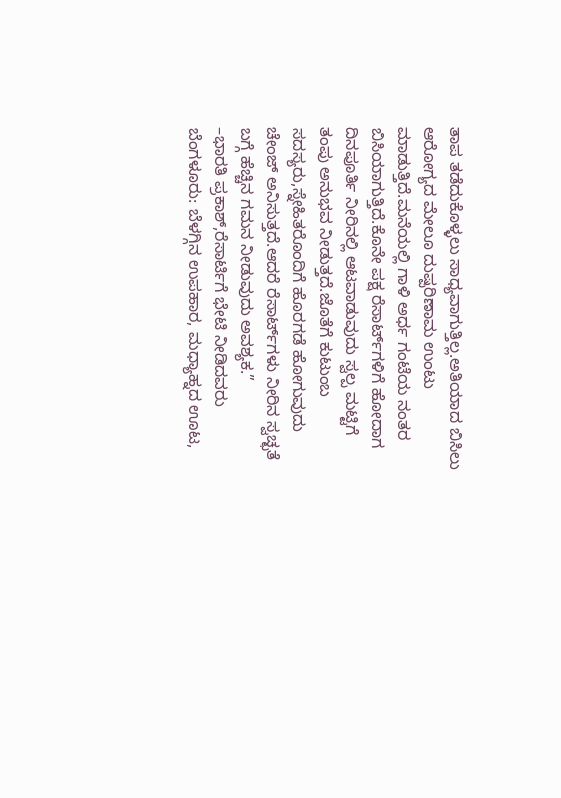ತಾಪ ತಡೆದುಕೊಳ್ಳಲು ಸಾಧ್ಯವಾಗುತ್ತಿಲ್ಲ.ಅತಿಯಾದ ಬಿಸಿಲು ಆರೋಗ್ಯದ ಮೇಲೂ ದುಷ್ಪರಿಣಾಮ ಉಂಟು ಮಾಡುತ್ತಿದೆ.ಮನೆಯಲ್ಲಿ ಗಾಳಿ ಅರ್ಧ ಗಂಟೆಯ ನಂತರ ಬಿಸಿಯಾಗುತ್ತಿದೆ.ಕೊನೇ ಪಕ್ಷ ರೆಸಾರ್ಟ್‌ಗಳಿಗೆ ಹೋದಾಗ ದಿನಪೂರ್ತಿ ನೀರಿನಲ್ಲಿ ಆಟವಾಡುವುದು ಸ್ವಲ್ಪ ಮಟ್ಟಿಗೆ ತಂಪು ಅನುಭವ ನೀಡುತ್ತದೆ.ಜೊತೆಗೆ ಕುಟುಂಬ ಸದಸ್ಯರು,ಸ್ನೇಹಿತರೊಂದಿಗೆ ಹೊರಗಡೆ ಹೋಗುವುದು ಚೇಂಜ್ ಅನಿಸುತ್ತದೆ.ಆದರೆ ರೆಸಾರ್ಟ್‌ಗಳು ನೀರಿನ ಸ್ವಚ್ಛತೆ ಬಗ್ಗೆ ಹೆಚ್ಚಿನ ಗಮನ ನೀಡುವುದು ಅವಶ್ಯಕ.”
–ಭಾರತಿ ಪ್ರಕಾಶ್,ರೆಸಾರ್ಟಿಗೆ ಭೇಟಿ ನೀಡಿದವರು
ಬೆಂಗಳೂರು: ಬೆಳಗ್ಗಿನ ಉಪಹಾರ, ಮಧ್ಯಾಹ್ನದ ಊಟ,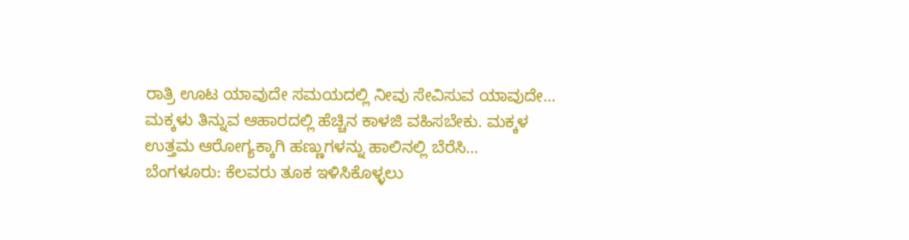ರಾತ್ರಿ ಊಟ ಯಾವುದೇ ಸಮಯದಲ್ಲಿ ನೀವು ಸೇವಿಸುವ ಯಾವುದೇ…
ಮಕ್ಕಳು ತಿನ್ನುವ ಆಹಾರದಲ್ಲಿ ಹೆಚ್ಚಿನ ಕಾಳಜಿ ವಹಿಸಬೇಕು. ಮಕ್ಕಳ ಉತ್ತಮ ಆರೋಗ್ಯಕ್ಕಾಗಿ ಹಣ್ಣುಗಳನ್ನು ಹಾಲಿನಲ್ಲಿ ಬೆರೆಸಿ…
ಬೆಂಗಳೂರು: ಕೆಲವರು ತೂಕ ಇಳಿಸಿಕೊಳ್ಳಲು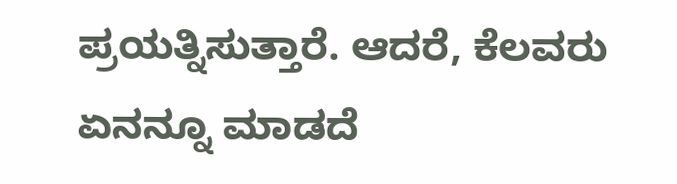ಪ್ರಯತ್ನಿಸುತ್ತಾರೆ. ಆದರೆ, ಕೆಲವರು ಏನನ್ನೂ ಮಾಡದೆ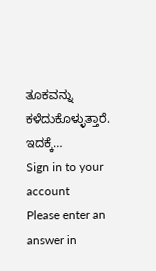ತೂಕವನ್ನು ಕಳೆದುಕೊಳ್ಳುತ್ತಾರೆ. ಇದಕ್ಕೆ…
Sign in to your account
Please enter an answer in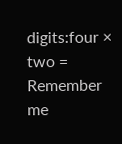digits:four × two =
Remember me